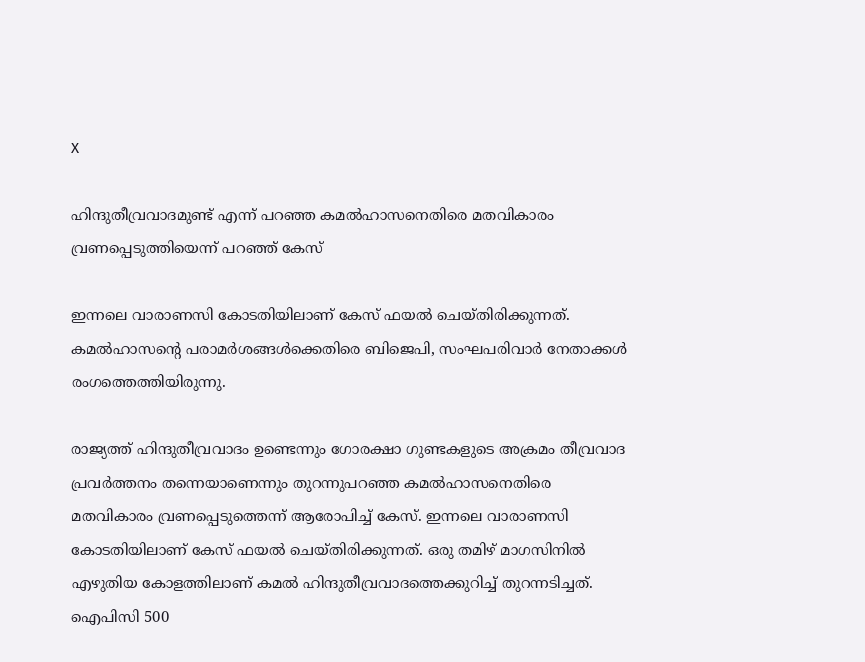X

ഹിന്ദുതീവ്രവാദമുണ്ട് എന്ന് പറഞ്ഞ കമല്‍ഹാസനെതിരെ മതവികാരം വ്രണപ്പെടുത്തിയെന്ന് പറഞ്ഞ് കേസ്‌

ഇന്നലെ വാരാണസി കോടതിയിലാണ് കേസ് ഫയല്‍ ചെയ്തിരിക്കുന്നത്. കമല്‍ഹാസന്റെ പരാമര്‍ശങ്ങള്‍ക്കെതിരെ ബിജെപി, സംഘപരിവാര്‍ നേതാക്കള്‍ രംഗത്തെത്തിയിരുന്നു.

രാജ്യത്ത് ഹിന്ദുതീവ്രവാദം ഉണ്ടെന്നും ഗോരക്ഷാ ഗുണ്ടകളുടെ അക്രമം തീവ്രവാദ പ്രവര്‍ത്തനം തന്നെയാണെന്നും തുറന്നുപറഞ്ഞ കമല്‍ഹാസനെതിരെ മതവികാരം വ്രണപ്പെടുത്തെന്ന് ആരോപിച്ച് കേസ്. ഇന്നലെ വാരാണസി കോടതിയിലാണ് കേസ് ഫയല്‍ ചെയ്തിരിക്കുന്നത്. ഒരു തമിഴ് മാഗസിനില്‍ എഴുതിയ കോളത്തിലാണ് കമല്‍ ഹിന്ദുതീവ്രവാദത്തെക്കുറിച്ച് തുറന്നടിച്ചത്. ഐപിസി 500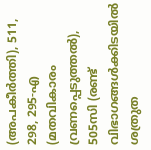(അപകീര്‍ത്തി), 511, 298, 295-എ (മതവികാരം വ്രണപ്പെടുത്തല്‍), 505സി (രണ്ട് വിഭാഗങ്ങള്‍ക്കിടയില്‍ ശത്രുത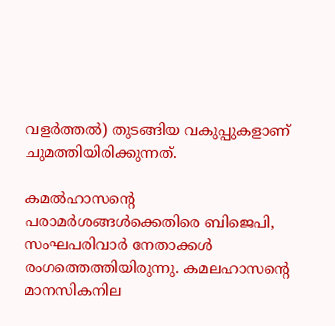വളര്‍ത്തല്‍) തുടങ്ങിയ വകുപ്പുകളാണ് ചുമത്തിയിരിക്കുന്നത്.

കമല്‍ഹാസന്റെ പരാമര്‍ശങ്ങള്‍ക്കെതിരെ ബിജെപി, സംഘപരിവാര്‍ നേതാക്കള്‍ രംഗത്തെത്തിയിരുന്നു. കമലഹാസന്റെ മാനസികനില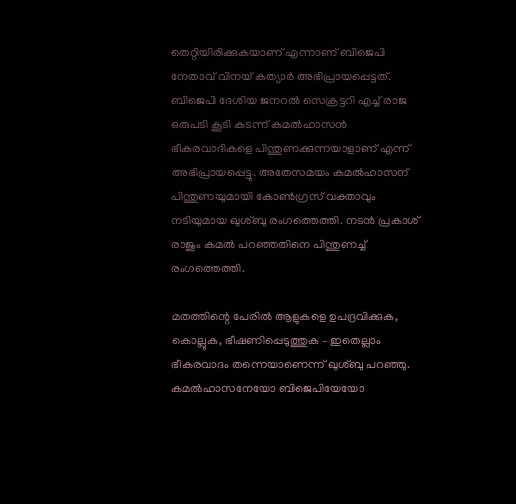തെറ്റിയിരിക്കുകയാണ് എന്നാണ് ബിജെപി നേതാവ് വിനയ് കത്യാര്‍ അഭിപ്രായപ്പെട്ടത്. ബിജെപി ദേശിയ ജനറല്‍ സെക്രട്ടറി എച്ച് രാജ ഒരുപടി കൂടി കടന്ന് കമല്‍ഹാസന്‍ ഭീകരവാദികളെ പിന്തുണക്കുന്നയാളാണ് എന്ന് അഭിപ്രായപ്പെട്ടു. അതേസമയം കമല്‍ഹാസന് പിന്തുണയുമായി കോണ്‍ഗ്രസ് വക്താവും നടിയുമായ ഖുശ്ബു രംഗത്തെത്തി. നടന്‍ പ്രകാശ് രാജും കമല്‍ പറഞ്ഞതിനെ പിന്തുണച്ച് രംഗത്തെത്തി.

മതത്തിന്റെ പേരില്‍ ആളുകളെ ഉപദ്രവിക്കുക, കൊല്ലുക, ഭീഷണിപ്പെടുത്തുക – ഇതെല്ലാം ഭീകരവാദം തന്നെയാണെന്ന് ഖുശ്ബു പറഞ്ഞു. കമല്‍ഹാസനേയോ ബിജെപിയേയോ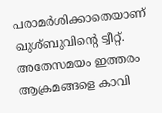പരാമര്‍ശിക്കാതെയാണ് ഖുശ്ബുവിന്റെ ട്വീറ്റ്. അതേസമയം ഇത്തരം ആക്രമങ്ങളെ കാവി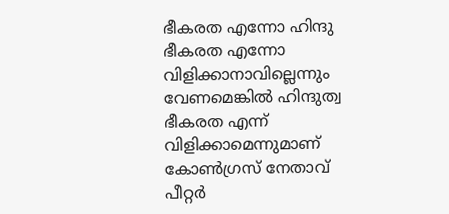ഭീകരത എന്നോ ഹിന്ദു ഭീകരത എന്നോ വിളിക്കാനാവില്ലെന്നും വേണമെങ്കില്‍ ഹിന്ദുത്വ ഭീകരത എന്ന് വിളിക്കാമെന്നുമാണ് കോണ്‍ഗ്രസ് നേതാവ് പീറ്റര്‍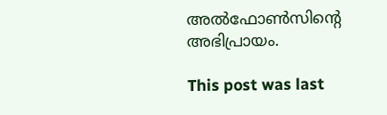അല്‍ഫോണ്‍സിന്റെ അഭിപ്രായം.

This post was last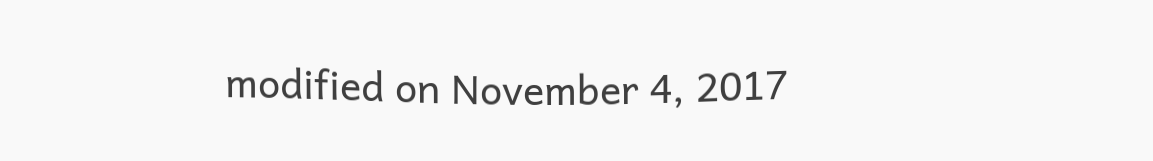modified on November 4, 2017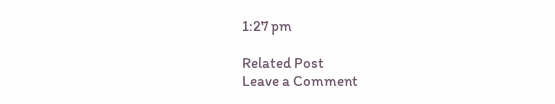1:27 pm

Related Post
Leave a Comment